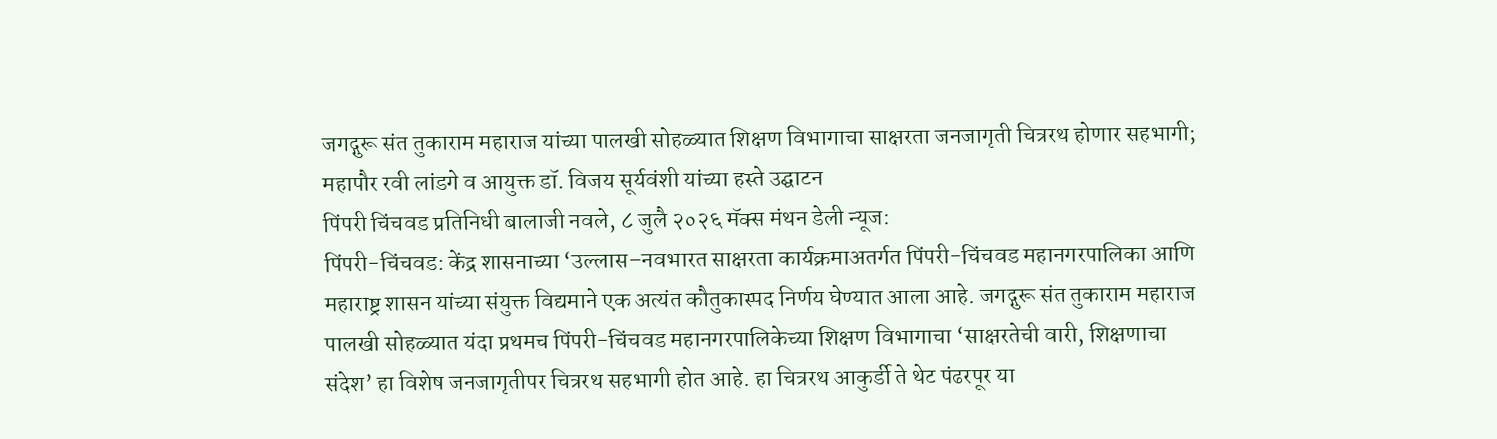जगद्गुरू संत तुकाराम महाराज यांच्या पालखी सोहळ्यात शिक्षण विभागाचा साक्षरता जनजागृती चित्ररथ होणार सहभागी; महापौर रवी लांडगे व आयुक्त डॉ. विजय सूर्यवंशी यांच्या हस्ते उद्घाटन
पिंपरी चिंचवड प्रतिनिधी बालाजी नवले, ८ जुलै २०२६ मॅक्स मंथन डेली न्यूज:
पिंपरी-चिंचवड: केंद्र शासनाच्या ‘उल्लास–नवभारत साक्षरता कार्यक्रमाअतर्गत पिंपरी-चिंचवड महानगरपालिका आणि महाराष्ट्र शासन यांच्या संयुक्त विद्यमाने एक अत्यंत कौतुकास्पद निर्णय घेण्यात आला आहे. जगद्गुरू संत तुकाराम महाराज पालखी सोहळ्यात यंदा प्रथमच पिंपरी-चिंचवड महानगरपालिकेच्या शिक्षण विभागाचा ‘साक्षरतेची वारी, शिक्षणाचा संदेश’ हा विशेष जनजागृतीपर चित्ररथ सहभागी होत आहे. हा चित्ररथ आकुर्डी ते थेट पंढरपूर या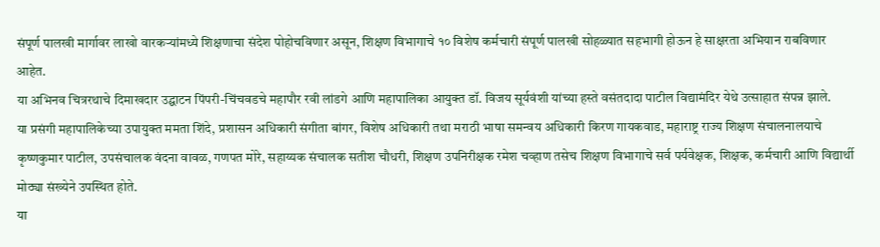संपूर्ण पालखी मार्गावर लाखो वारकऱ्यांमध्ये शिक्षणाचा संदेश पोहोचविणार असून, शिक्षण विभागाचे १० विशेष कर्मचारी संपूर्ण पालखी सोहळ्यात सहभागी होऊन हे साक्षरता अभियान राबविणार आहेत.
या अभिनव चित्ररथाचे दिमाखदार उद्घाटन पिंपरी-चिंचवडचे महापौर रवी लांडगे आणि महापालिका आयुक्त डॉ. विजय सूर्यवंशी यांच्या हस्ते वसंतदादा पाटील विद्यामंदिर येथे उत्साहात संपन्न झाले.
या प्रसंगी महापालिकेच्या उपायुक्त ममता शिंदे, प्रशासन अधिकारी संगीता बांगर, विशेष अधिकारी तथा मराठी भाषा समन्वय अधिकारी किरण गायकवाड, महाराष्ट्र राज्य शिक्षण संचालनालयाचे कृष्णकुमार पाटील, उपसंचालक वंदना वावळ, गणपत मोरे, सहाय्यक संचालक सतीश चौधरी, शिक्षण उपनिरीक्षक रमेश चव्हाण तसेच शिक्षण विभागाचे सर्व पर्यवेक्षक, शिक्षक, कर्मचारी आणि विद्यार्थी मोठ्या संख्येने उपस्थित होते.
या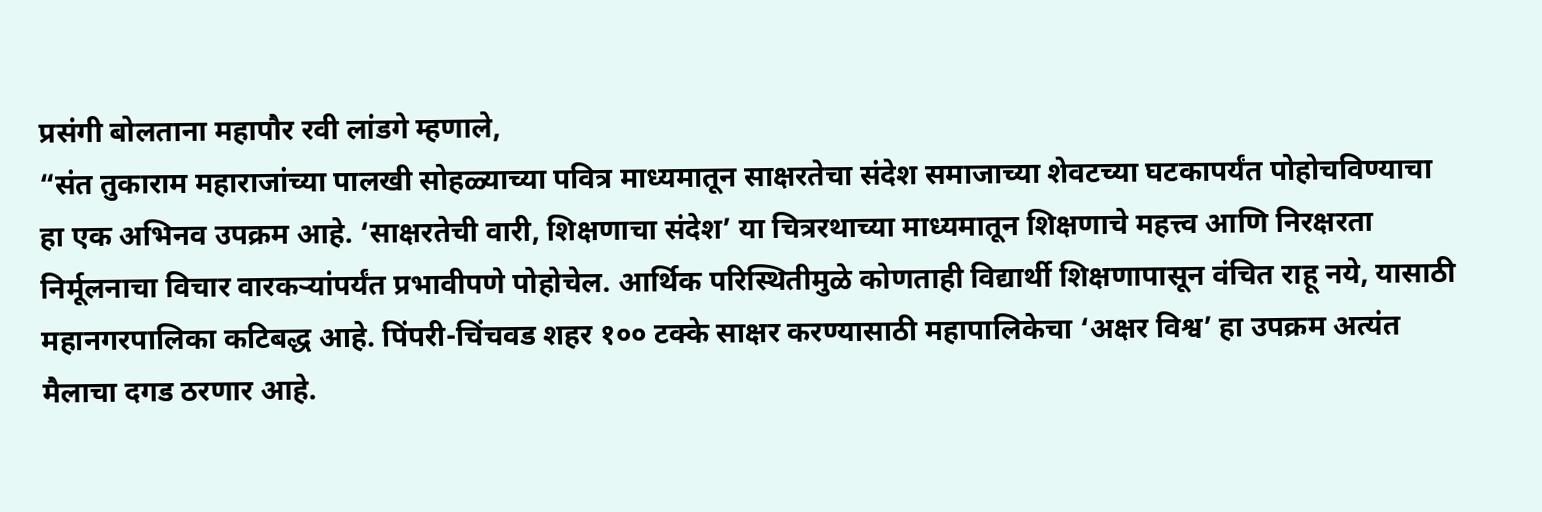प्रसंगी बोलताना महापौर रवी लांडगे म्हणाले,
“संत तुकाराम महाराजांच्या पालखी सोहळ्याच्या पवित्र माध्यमातून साक्षरतेचा संदेश समाजाच्या शेवटच्या घटकापर्यंत पोहोचविण्याचा हा एक अभिनव उपक्रम आहे. ‘साक्षरतेची वारी, शिक्षणाचा संदेश’ या चित्ररथाच्या माध्यमातून शिक्षणाचे महत्त्व आणि निरक्षरता निर्मूलनाचा विचार वारकऱ्यांपर्यंत प्रभावीपणे पोहोचेल. आर्थिक परिस्थितीमुळे कोणताही विद्यार्थी शिक्षणापासून वंचित राहू नये, यासाठी महानगरपालिका कटिबद्ध आहे. पिंपरी-चिंचवड शहर १०० टक्के साक्षर करण्यासाठी महापालिकेचा ‘अक्षर विश्व’ हा उपक्रम अत्यंत मैलाचा दगड ठरणार आहे.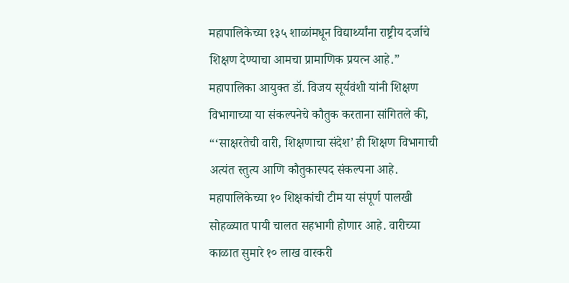महापालिकेच्या १३५ शाळांमधून विद्यार्थ्यांना राष्ट्रीय दर्जाचे शिक्षण देण्याचा आमचा प्रामाणिक प्रयत्न आहे.”
महापालिका आयुक्त डॉ. विजय सूर्यवंशी यांनी शिक्षण विभागाच्या या संकल्पनेचे कौतुक करताना सांगितले की,
“‘साक्षरतेची वारी, शिक्षणाचा संदेश’ ही शिक्षण विभागाची अत्यंत स्तुत्य आणि कौतुकास्पद संकल्पना आहे. महापालिकेच्या १० शिक्षकांची टीम या संपूर्ण पालखी सोहळ्यात पायी चालत सहभागी होणार आहे. वारीच्या काळात सुमारे १० लाख वारकरी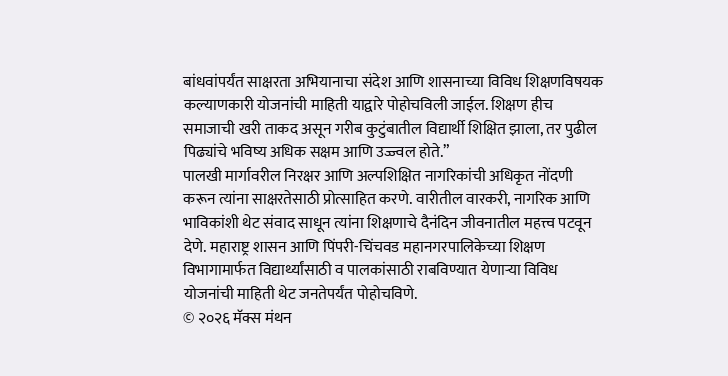बांधवांपर्यंत साक्षरता अभियानाचा संदेश आणि शासनाच्या विविध शिक्षणविषयक कल्याणकारी योजनांची माहिती याद्वारे पोहोचविली जाईल. शिक्षण हीच समाजाची खरी ताकद असून गरीब कुटुंबातील विद्यार्थी शिक्षित झाला, तर पुढील पिढ्यांचे भविष्य अधिक सक्षम आणि उज्ज्वल होते.”
पालखी मार्गावरील निरक्षर आणि अल्पशिक्षित नागरिकांची अधिकृत नोंदणी करून त्यांना साक्षरतेसाठी प्रोत्साहित करणे. वारीतील वारकरी, नागरिक आणि भाविकांशी थेट संवाद साधून त्यांना शिक्षणाचे दैनंदिन जीवनातील महत्त्व पटवून देणे. महाराष्ट्र शासन आणि पिंपरी-चिंचवड महानगरपालिकेच्या शिक्षण विभागामार्फत विद्यार्थ्यांसाठी व पालकांसाठी राबविण्यात येणाऱ्या विविध योजनांची माहिती थेट जनतेपर्यंत पोहोचविणे.
© २०२६ मॅक्स मंथन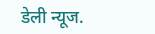डेली न्यूज.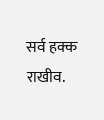सर्व हक्क राखीव.